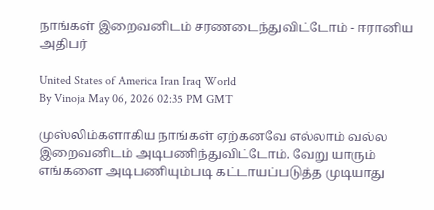நாங்கள் இறைவனிடம் சரணடைந்துவிட்டோம் - ஈரானிய அதிபர்

United States of America Iran Iraq World
By Vinoja May 06, 2026 02:35 PM GMT

முஸ்லிம்களாகிய நாங்கள் ஏற்கனவே எல்லாம் வல்ல இறைவனிடம் அடிபணிந்துவிட்டோம். வேறு யாரும் எங்களை அடிபணியும்படி கட்டாயப்படுத்த முடியாது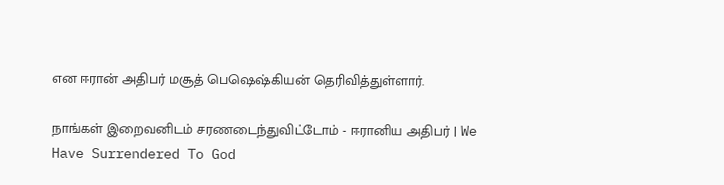என ஈரான் அதிபர் மசூத் பெஷெஷ்கியன் தெரிவித்துள்ளார்.

நாங்கள் இறைவனிடம் சரணடைந்துவிட்டோம் - ஈரானிய அதிபர் | We Have Surrendered To God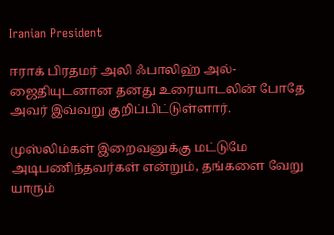Iranian President

ஈராக் பிரதமர் அலி ஃபாலிஹ் அல்-ஜைதியுடனான தனது உரையாடலின் போதே அவர் இவ்வறு குறிப்பிட்டுள்ளார்.

முஸ்லிம்கள் இறைவனுக்கு மட்டுமே அடிபணிந்தவர்கள் என்றும், தங்களை வேறு யாரும்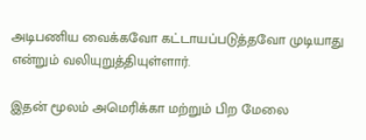அடிபணிய வைக்கவோ கட்டாயப்படுத்தவோ முடியாது என்றும் வலியுறுத்தியுள்ளார்.

இதன் மூலம் அமெரிக்கா மற்றும் பிற மேலை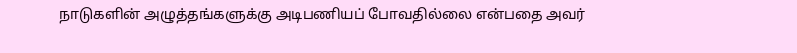நாடுகளின் அழுத்தங்களுக்கு அடிபணியப் போவதில்லை என்பதை அவர்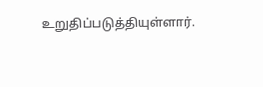உறுதிப்படுத்தியுள்ளார்.